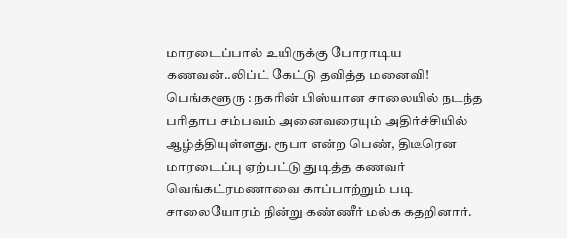மாரடைப்பால் உயிருக்கு போராடிய கணவன்..லிப்ட் கேட்டு தவித்த மனைவி!
பெங்களூரு : நகரின் பிஸ்யான சாலையில் நடந்த பரிதாப சம்பவம் அனைவரையும் அதிர்ச்சியில் ஆழ்த்தியுள்ளது. ரூபா என்ற பெண், திடீரென மாரடைப்பு ஏற்பட்டு துடித்த கணவர் வெங்கட்ரமணாவை காப்பாற்றும் படி சாலையோரம் நின்று கண்ணீர் மல்க கதறினார்.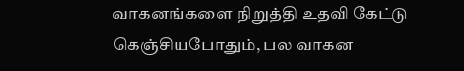வாகனங்களை நிறுத்தி உதவி கேட்டு கெஞ்சியபோதும், பல வாகன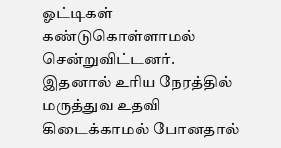ஓட்டிகள் கண்டுகொள்ளாமல் சென்றுவிட்டனர். இதனால் உரிய நேரத்தில் மருத்துவ உதவி கிடைக்காமல் போனதால்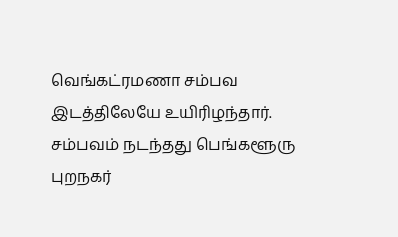வெங்கட்ரமணா சம்பவ இடத்திலேயே உயிரிழந்தார். சம்பவம் நடந்தது பெங்களூரு புறநகர்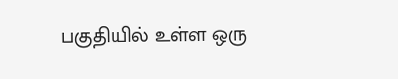பகுதியில் உள்ள ஒரு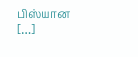பிஸ்யான […]